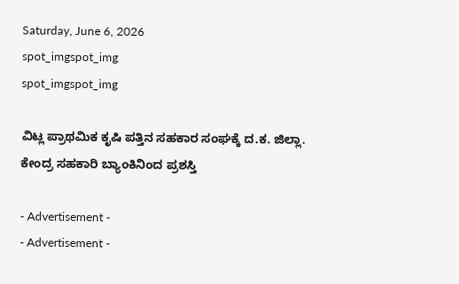Saturday, June 6, 2026
spot_imgspot_img
spot_imgspot_img

ವಿಟ್ಲ ಪ್ರಾಥಮಿಕ ಕೃಷಿ ಪತ್ತಿನ ಸಹಕಾರ ಸಂಘಕ್ಕೆ ದ.ಕ. ಜಿಲ್ಲಾ. ಕೇಂದ್ರ ಸಹಕಾರಿ ಬ್ಯಾಂಕಿನಿಂದ ಪ್ರಶಸ್ತಿ

- Advertisement -
- Advertisement -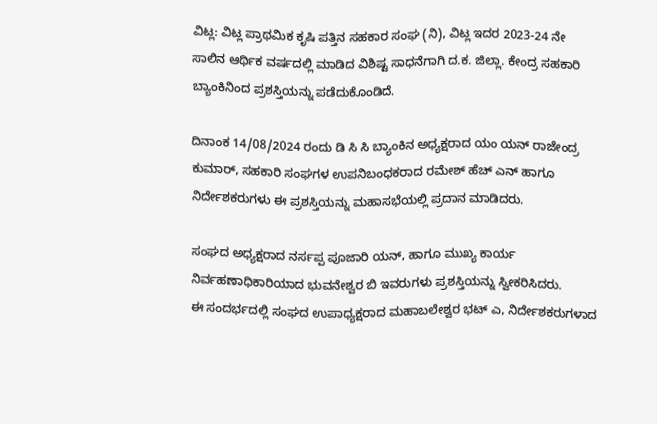ವಿಟ್ಲ: ವಿಟ್ಲ ಪ್ರಾಥಮಿಕ ಕೃಷಿ ಪತ್ತಿನ ಸಹಕಾರ ಸಂಘ (ನಿ), ವಿಟ್ಲ ಇದರ 2023-24 ನೇ ಸಾಲಿನ ಆರ್ಥಿಕ ವರ್ಷದಲ್ಲಿ ಮಾಡಿದ ವಿಶಿಷ್ಟ ಸಾಧನೆಗಾಗಿ ದ.ಕ. ಜಿಲ್ಲಾ. ಕೇಂದ್ರ ಸಹಕಾರಿ ಬ್ಯಾಂಕಿನಿಂದ ಪ್ರಶಸ್ತಿಯನ್ನು ಪಡೆದುಕೊಂಡಿದೆ.

ದಿನಾಂಕ 14/08/2024 ರಂದು ಡಿ ಸಿ ಸಿ ಬ್ಯಾಂಕಿನ ಅಧ್ಯಕ್ಷರಾದ ಯಂ ಯನ್ ರಾಜೇಂದ್ರ ಕುಮಾರ್, ಸಹಕಾರಿ ಸಂಘಗಳ ಉಪನಿಬಂಧಕರಾದ ರಮೇಶ್ ಹೆಚ್ ಎನ್ ಹಾಗೂ ನಿರ್ದೇಶಕರುಗಳು ಈ ಪ್ರಶಸ್ತಿಯನ್ನು ಮಹಾಸಭೆಯಲ್ಲಿ ಪ್ರದಾನ ಮಾಡಿದರು.

ಸಂಘದ ಅಧ್ಯಕ್ಷರಾದ ನರ್ಸಪ್ಪ ಪೂಜಾರಿ ಯನ್, ಹಾಗೂ ಮುಖ್ಯ ಕಾರ್ಯ ನಿರ್ವಹಣಾಧಿಕಾರಿಯಾದ ಭುವನೇಶ್ವರ ಬಿ ಇವರುಗಳು ಪ್ರಶಸ್ತಿಯನ್ನು ಸ್ವೀಕರಿಸಿದರು.
ಈ ಸಂದರ್ಭದಲ್ಲಿ ಸಂಘದ ಉಪಾಧ್ಯಕ್ಷರಾದ ಮಹಾಬಲೇಶ್ವರ ಭಟ್ ಎ, ನಿರ್ದೇಶಕರುಗಳಾದ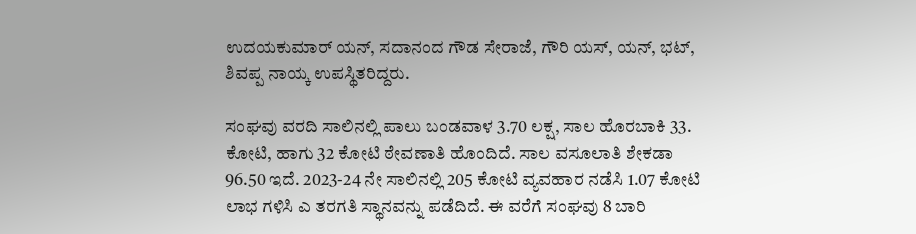ಉದಯಕುಮಾರ್ ಯನ್, ಸದಾನಂದ ಗೌಡ ಸೇರಾಜೆ, ಗೌರಿ ಯಸ್, ಯನ್, ಭಟ್, ಶಿವಪ್ಪ ನಾಯ್ಕ ಉಪಸ್ಥಿತರಿದ್ದರು.

ಸಂಘವು ವರದಿ ಸಾಲಿನಲ್ಲಿ ಪಾಲು ಬಂಡವಾಳ 3.70 ಲಕ್ಷ, ಸಾಲ ಹೊರಬಾಕಿ 33. ಕೋಟಿ, ಹಾಗು 32 ಕೋಟಿ ಠೇವಣಾತಿ ಹೊಂದಿದೆ. ಸಾಲ ವಸೂಲಾತಿ ಶೇಕಡಾ 96.50 ಇದೆ. 2023-24 ನೇ ಸಾಲಿನಲ್ಲಿ 205 ಕೋಟಿ ವ್ಯವಹಾರ ನಡೆಸಿ 1.07 ಕೋಟಿ ಲಾಭ ಗಳಿಸಿ ಎ ತರಗತಿ ಸ್ಥಾನವನ್ನು ಪಡೆದಿದೆ. ಈ ವರೆಗೆ ಸಂಘವು 8 ಬಾರಿ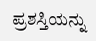ಪ್ರಶಸ್ತಿಯನ್ನು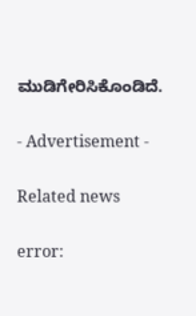ಮುಡಿಗೇರಿಸಿಕೊಂಡಿದೆ.

- Advertisement -

Related news

error: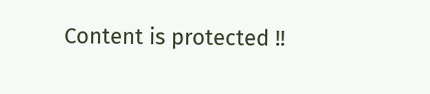Content is protected !!